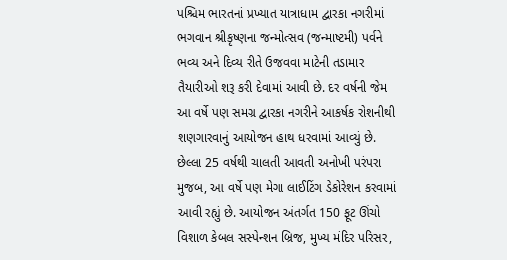પશ્ચિમ ભારતનાં પ્રખ્યાત યાત્રાધામ દ્વારકા નગરીમાં ભગવાન શ્રીકૃષ્ણના જન્મોત્સવ (જન્માષ્ટમી) પર્વને ભવ્ય અને દિવ્ય રીતે ઉજવવા માટેની તડામાર તૈયારીઓ શરૂ કરી દેવામાં આવી છે. દર વર્ષની જેમ આ વર્ષે પણ સમગ્ર દ્વારકા નગરીને આકર્ષક રોશનીથી શણગારવાનું આયોજન હાથ ધરવામાં આવ્યું છે.
છેલ્લા 25 વર્ષથી ચાલતી આવતી અનોખી પરંપરા મુજબ, આ વર્ષે પણ મેગા લાઈટિંગ ડેકોરેશન કરવામાં આવી રહ્યું છે. આયોજન અંતર્ગત 150 ફૂટ ઊંચો વિશાળ કેબલ સસ્પેન્શન બ્રિજ, મુખ્ય મંદિર પરિસર,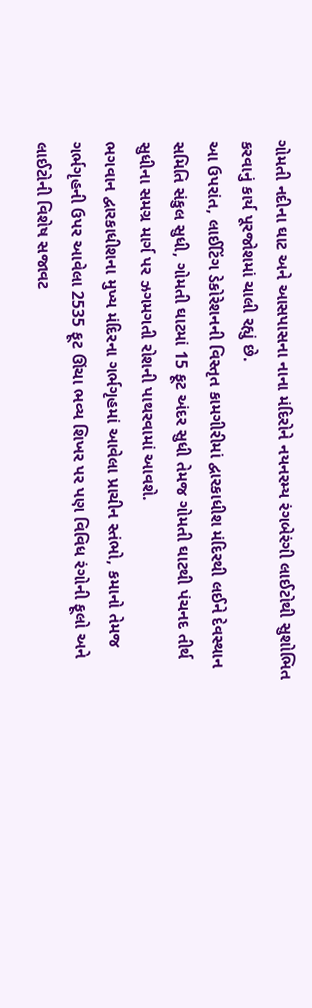ગોમતી નદીના ઘાટ અને આસપાસના નાના મંદિરોને નયનરમ્ય રંગબેરંગી લાઈટોથી સુશોભિત કરવાનું કાર્ય પૂરજોશમાં ચાલી રહ્યું છે.
આ ઉપરાંત, લાઈટિંગ ડેકોરેશનની વિસ્તૃત કામગીરીમાં દ્વારકાધીશ મંદિરથી લઈને દેવસ્થાન સમિતિ સંકુલ સુધી, ગોમતી ઘાટમાં 15 ફૂટ અંદર સુધી તેમજ ગોમતી ઘાટથી પંચનદ તીર્થ સુધીના સમગ્ર માર્ગ પર ઝગમગતી રોશની પાથરવામાં આવશે.
ભગવાન દ્વારકાધીશના મુખ્ય મંદિરના ગર્ભગૃહમાં આવેલા પ્રાચીન સ્તંભો, કમાનો તેમજ ગર્ભગૃહની ઉપર આવેલા 2535 ફૂટ ઊંચા ભવ્ય શિખર પર પણ વિવિધ રંગોની ફૂલો અને લાઈટોની વિશેષ સજાવટ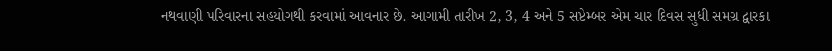નથવાણી પરિવારના સહયોગથી કરવામાં આવનાર છે. આગામી તારીખ 2, 3, 4 અને 5 સપ્ટેમ્બર એમ ચાર દિવસ સુધી સમગ્ર દ્વારકા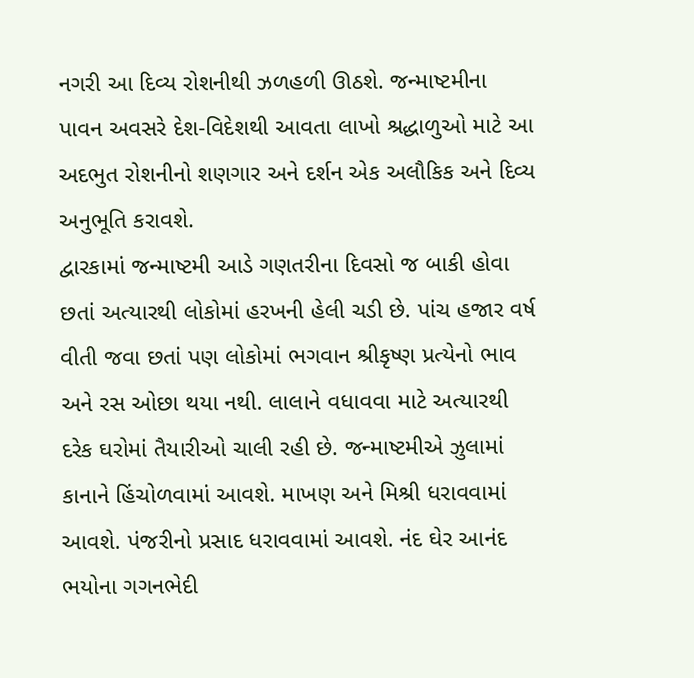નગરી આ દિવ્ય રોશનીથી ઝળહળી ઊઠશે. જન્માષ્ટમીના પાવન અવસરે દેશ-વિદેશથી આવતા લાખો શ્રદ્ધાળુઓ માટે આ અદભુત રોશનીનો શણગાર અને દર્શન એક અલૌકિક અને દિવ્ય અનુભૂતિ કરાવશે.
દ્વારકામાં જન્માષ્ટમી આડે ગણતરીના દિવસો જ બાકી હોવા છતાં અત્યારથી લોકોમાં હરખની હેલી ચડી છે. પાંચ હજાર વર્ષ વીતી જવા છતાં પણ લોકોમાં ભગવાન શ્રીકૃષ્ણ પ્રત્યેનો ભાવ અને રસ ઓછા થયા નથી. લાલાને વધાવવા માટે અત્યારથી દરેક ઘરોમાં તૈયારીઓ ચાલી રહી છે. જન્માષ્ટમીએ ઝુલામાં કાનાને હિંચોળવામાં આવશે. માખણ અને મિશ્રી ધરાવવામાં આવશે. પંજરીનો પ્રસાદ ધરાવવામાં આવશે. નંદ ઘેર આનંદ ભયોના ગગનભેદી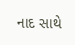નાદ સાથે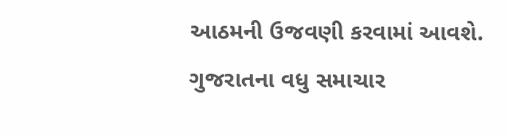આઠમની ઉજવણી કરવામાં આવશે.
ગુજરાતના વધુ સમાચાર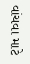વાંચવા માટે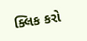ક્લિક કરો